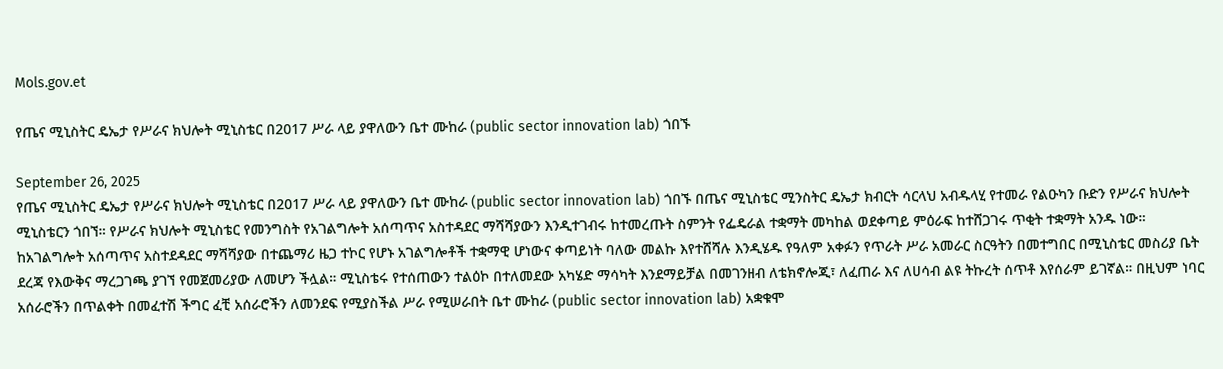Mols.gov.et

የጤና ሚኒስትር ዴኤታ የሥራና ክህሎት ሚኒስቴር በ2017 ሥራ ላይ ያዋለውን ቤተ ሙከራ (public sector innovation lab) ጎበኙ

September 26, 2025
የጤና ሚኒስትር ዴኤታ የሥራና ክህሎት ሚኒስቴር በ2017 ሥራ ላይ ያዋለውን ቤተ ሙከራ (public sector innovation lab) ጎበኙ በጤና ሚኒስቴር ሚንስትር ዴኤታ ክብርት ሳርላህ አብዱላሂ የተመራ የልዑካን ቡድን የሥራና ክህሎት ሚኒስቴርን ጎበኘ። የሥራና ክህሎት ሚኒስቴር የመንግስት የአገልግሎት አሰጣጥና አስተዳደር ማሻሻያውን እንዲተገብሩ ከተመረጡት ስምንት የፌዴራል ተቋማት መካከል ወደቀጣይ ምዕራፍ ከተሸጋገሩ ጥቂት ተቋማት አንዱ ነው። ከአገልግሎት አሰጣጥና አስተደዳደር ማሻሻያው በተጨማሪ ዜጋ ተኮር የሆኑ አገልግሎቶች ተቋማዊ ሆነውና ቀጣይነት ባለው መልኩ እየተሸሻሉ እንዲሄዱ የዓለም አቀፉን የጥራት ሥራ አመራር ስርዓትን በመተግበር በሚኒስቴር መስሪያ ቤት ደረጃ የእውቅና ማረጋገጫ ያገኘ የመጀመሪያው ለመሆን ችሏል። ሚኒስቴሩ የተሰጠውን ተልዕኮ በተለመደው አካሄድ ማሳካት እንደማይቻል በመገንዘብ ለቴክኖሎጂ፣ ለፈጠራ እና ለሀሳብ ልዩ ትኩረት ሰጥቶ እየሰራም ይገኛል። በዚህም ነባር አሰራሮችን በጥልቀት በመፈተሽ ችግር ፈቺ አሰራሮችን ለመንደፍ የሚያስችል ሥራ የሚሠራበት ቤተ ሙከራ (public sector innovation lab) አቋቁሞ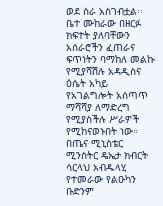ወደ ስራ አስገብቷል፡፡ ቤተ ሙከራው በዘርፉ ክፍተት ያለባቸውን አሰራሮችን ፈጠራና ፍጥነትን ባማከለ መልኩ የሚያሻሽሉ አዳዲስና ዕሴት አካይ የአገልግሎት አሰጣጥ ማሻሻያ ለማድረግ የሚያስችሉ ሥራዎች የሚከናወኑበት ነው። በጤና ሚኒስቴር ሚንስትር ዴኤታ ክብርት ሳርላህ አብዱላሂ የተመራው የልዑካን ቡድንም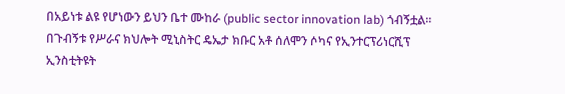በአይነቱ ልዩ የሆነውን ይህን ቤተ ሙከራ (public sector innovation lab) ጎብኝቷል። በጉብኝቱ የሥራና ክህሎት ሚኒስትር ዴኤታ ክቡር አቶ ሰለሞን ሶካና የኢንተርፕሪነርሺፕ ኢንስቲትዩት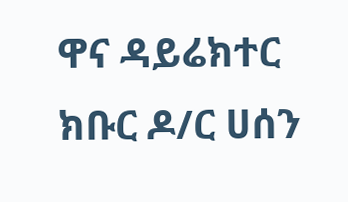ዋና ዳይሬክተር ክቡር ዶ/ር ሀሰን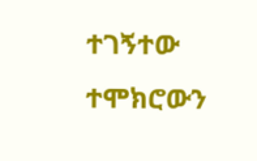ተገኝተው ተሞክሮውን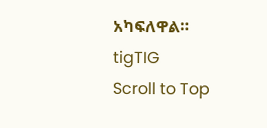አካፍለዋል።
tigTIG
Scroll to Top